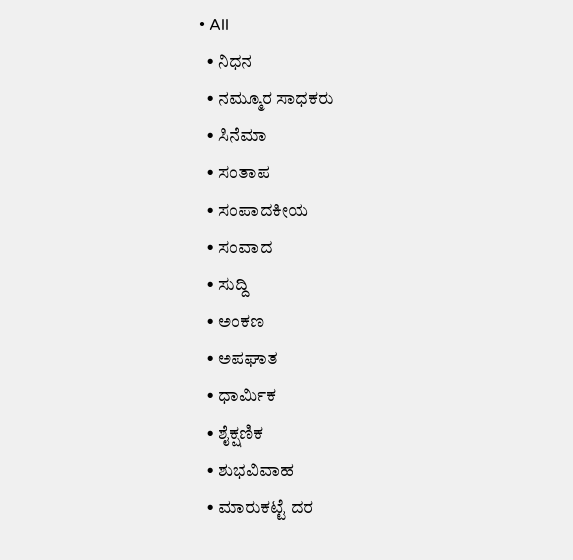• All
  • ನಿಧನ
  • ನಮ್ಮೂರ ಸಾಧಕರು
  • ಸಿನೆಮಾ
  • ಸಂತಾಪ
  • ಸಂಪಾದಕೀಯ
  • ಸಂವಾದ
  • ಸುದ್ದಿ
  • ಅಂಕಣ
  • ಅಪಘಾತ
  • ಧಾರ್ಮಿಕ
  • ಶೈಕ್ಷಣಿಕ
  • ಶುಭವಿವಾಹ
  • ಮಾರುಕಟ್ಟೆ ದರ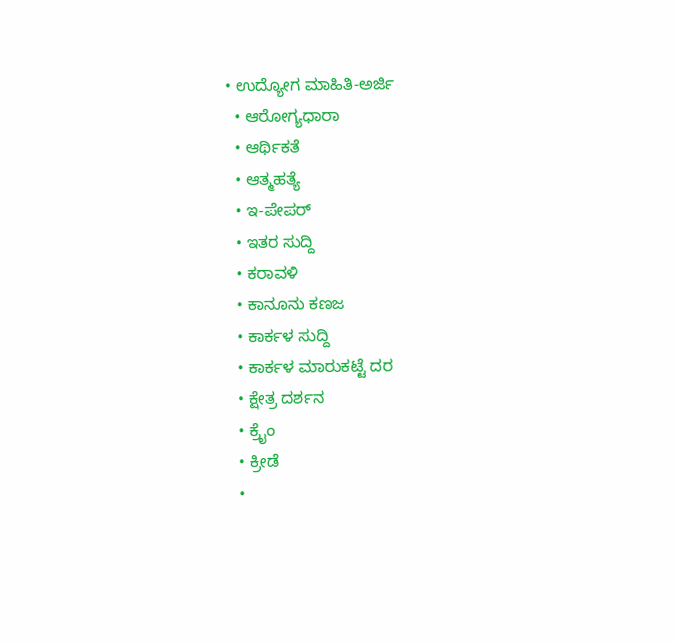• ಉದ್ಯೋಗ ಮಾಹಿತಿ-ಅರ್ಜಿ
  • ಆರೋಗ್ಯಧಾರಾ
  • ಆರ್ಥಿಕತೆ
  • ಆತ್ಮಹತ್ಯೆ
  • ಇ-ಪೇಪರ್
  • ಇತರ ಸುದ್ದಿ
  • ಕರಾವಳಿ
  • ಕಾನೂನು ಕಣಜ
  • ಕಾರ್ಕಳ ಸುದ್ದಿ
  • ಕಾರ್ಕಳ ಮಾರುಕಟ್ಟೆ ದರ
  • ಕ್ಷೇತ್ರ ದರ್ಶನ
  • ಕ್ರೈಂ
  • ಕ್ರೀಡೆ
  •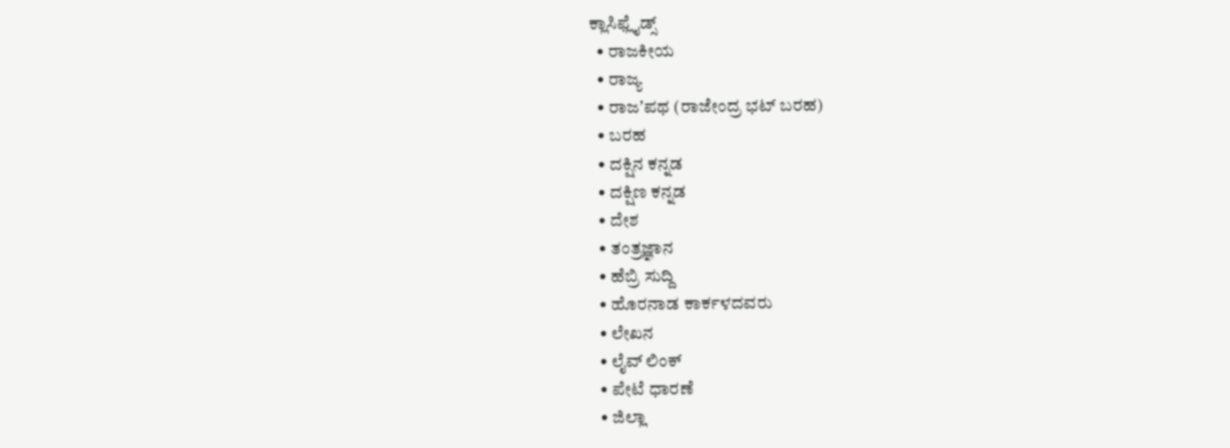ಕ್ಲಾಸಿಫ್ಲೈಡ್ಸ್
  • ರಾಜಕೀಯ
  • ರಾಜ್ಯ
  • ರಾಜʼಪಥ (ರಾಜೇಂದ್ರ ಭಟ್‌ ಬರಹ)
  • ಬರಹ
  • ದಕ್ಷಿನ ಕನ್ನಡ
  • ದಕ್ಷಿಣ ಕನ್ನಡ
  • ದೇಶ
  • ತಂತ್ರಜ್ಞಾನ
  • ಹೆಬ್ರಿ ಸುದ್ದಿ
  • ಹೊರನಾಡ ಕಾರ್ಕಳದವರು
  • ಲೇಖನ
  • ಲೈವ್ ಲಿಂಕ್
  • ಪೇಟೆ ಧಾರಣೆ
  • ಜಿಲ್ಲಾ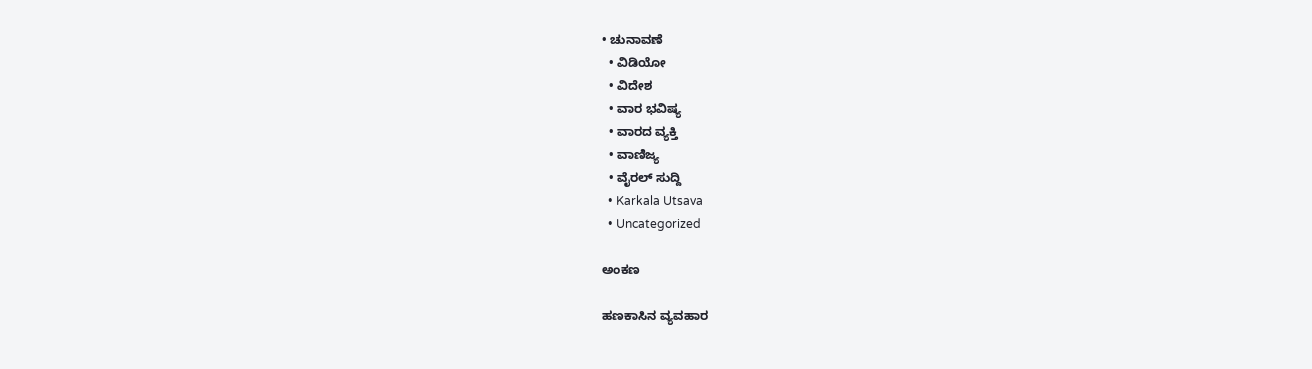• ಚುನಾವಣೆ
  • ವಿಡಿಯೋ
  • ವಿದೇಶ
  • ವಾರ ಭವಿಷ್ಯ
  • ವಾರದ ವ್ಯಕ್ತಿ
  • ವಾಣಿಜ್ಯ
  • ವೈರಲ್ ಸುದ್ದಿ
  • Karkala Utsava
  • Uncategorized

ಅಂಕಣ

ಹಣಕಾಸಿನ ವ್ಯವಹಾರ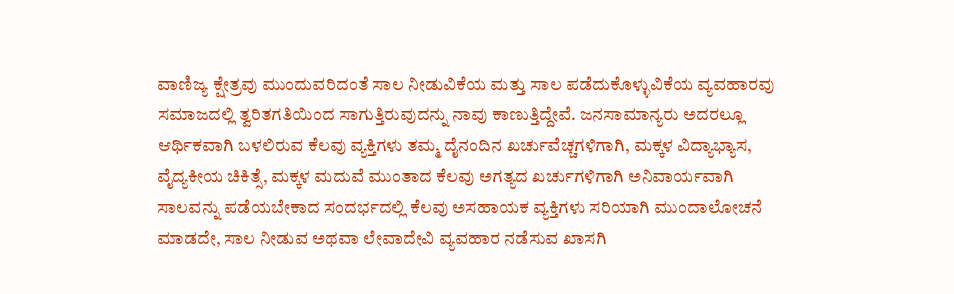ವಾಣಿಜ್ಯ ಕ್ಷೇತ್ರವು ಮುಂದುವರಿದಂತೆ ಸಾಲ ನೀಡುವಿಕೆಯ ಮತ್ತು ಸಾಲ ಪಡೆದುಕೊಳ್ಳುವಿಕೆಯ ವ್ಯವಹಾರವು ಸಮಾಜದಲ್ಲಿ ತ್ವರಿತಗತಿಯಿಂದ ಸಾಗುತ್ತಿರುವುದನ್ನು ನಾವು ಕಾಣುತ್ತಿದ್ದೇವೆ. ಜನಸಾಮಾನ್ಯರು ಅದರಲ್ಲೂ ಆರ್ಥಿಕವಾಗಿ ಬಳಲಿರುವ ಕೆಲವು ವ್ಯಕ್ತಿಗಳು ತಮ್ಮ ದೈನಂದಿನ ಖರ್ಚುವೆಚ್ಚಗಳಿಗಾಗಿ, ಮಕ್ಕಳ ವಿದ್ಯಾಭ್ಯಾಸ, ವೈದ್ಯಕೀಯ ಚಿಕಿತ್ಸೆ, ಮಕ್ಕಳ ಮದುವೆ ಮುಂತಾದ ಕೆಲವು ಅಗತ್ಯದ ಖರ್ಚುಗಳಿಗಾಗಿ ಅನಿವಾರ್ಯವಾಗಿ ಸಾಲವನ್ನು ಪಡೆಯಬೇಕಾದ ಸಂದರ್ಭದಲ್ಲಿ ಕೆಲವು ಅಸಹಾಯಕ ವ್ಯಕ್ತಿಗಳು ಸರಿಯಾಗಿ ಮುಂದಾಲೋಚನೆ ಮಾಡದೇ, ಸಾಲ ನೀಡುವ ಅಥವಾ ಲೇವಾದೇವಿ ವ್ಯವಹಾರ ನಡೆಸುವ ಖಾಸಗಿ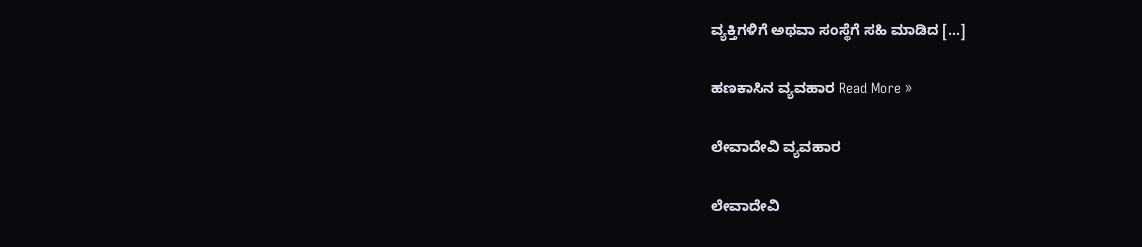ವ್ಯಕ್ತಿಗಳಿಗೆ ಅಥವಾ ಸಂಸ್ಥೆಗೆ ಸಹಿ ಮಾಡಿದ […]

ಹಣಕಾಸಿನ ವ್ಯವಹಾರ Read More »

ಲೇವಾದೇವಿ ವ್ಯವಹಾರ

ಲೇವಾದೇವಿ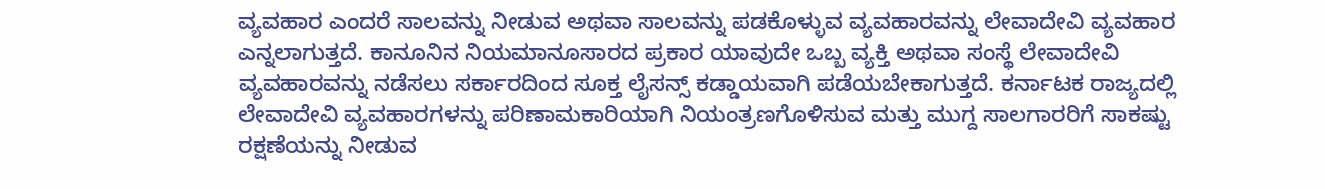ವ್ಯವಹಾರ ಎಂದರೆ ಸಾಲವನ್ನು ನೀಡುವ ಅಥವಾ ಸಾಲವನ್ನು ಪಡಕೊಳ್ಳುವ ವ್ಯವಹಾರವನ್ನು ಲೇವಾದೇವಿ ವ್ಯವಹಾರ ಎನ್ನಲಾಗುತ್ತದೆ. ಕಾನೂನಿನ ನಿಯಮಾನೂಸಾರದ ಪ್ರಕಾರ ಯಾವುದೇ ಒಬ್ಬ ವ್ಯಕ್ತಿ ಅಥವಾ ಸಂಸ್ಥೆ ಲೇವಾದೇವಿ ವ್ಯವಹಾರವನ್ನು ನಡೆಸಲು ಸರ್ಕಾರದಿಂದ ಸೂಕ್ತ ಲೈಸನ್ಸ್ ಕಡ್ಡಾಯವಾಗಿ ಪಡೆಯಬೇಕಾಗುತ್ತದೆ. ಕರ್ನಾಟಕ ರಾಜ್ಯದಲ್ಲಿ ಲೇವಾದೇವಿ ವ್ಯವಹಾರಗಳನ್ನು ಪರಿಣಾಮಕಾರಿಯಾಗಿ ನಿಯಂತ್ರಣಗೊಳಿಸುವ ಮತ್ತು ಮುಗ್ದ ಸಾಲಗಾರರಿಗೆ ಸಾಕಷ್ಟು ರಕ್ಷಣೆಯನ್ನು ನೀಡುವ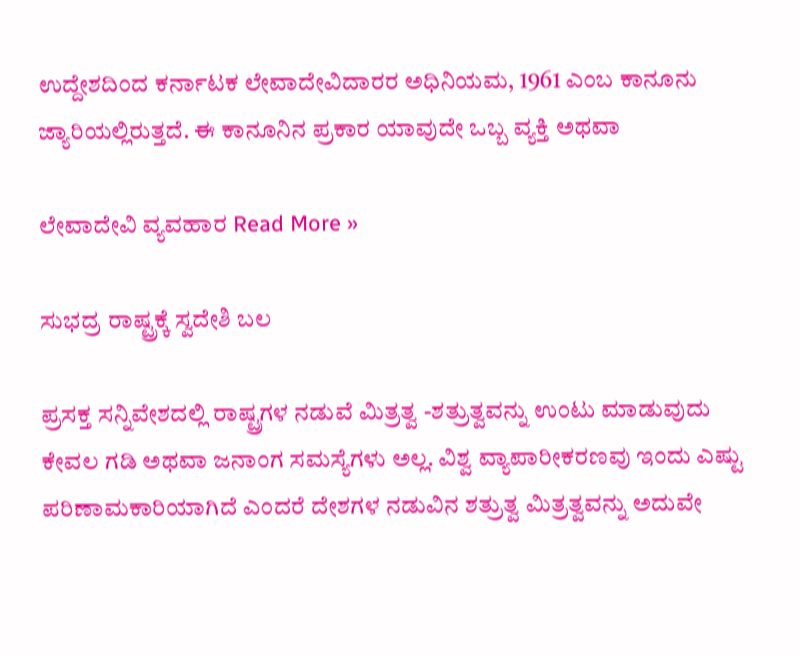ಉದ್ದೇಶದಿಂದ ಕರ್ನಾಟಕ ಲೇವಾದೇವಿದಾರರ ಅಧಿನಿಯಮ, 1961 ಎಂಬ ಕಾನೂನು ಜ್ಯಾರಿಯಲ್ಲಿರುತ್ತದೆ. ಈ ಕಾನೂನಿನ ಪ್ರಕಾರ ಯಾವುದೇ ಒಬ್ಬ ವ್ಯಕ್ತಿ ಅಥವಾ

ಲೇವಾದೇವಿ ವ್ಯವಹಾರ Read More »

ಸುಭದ್ರ ರಾಷ್ಟ್ರಕ್ಕೆ ಸ್ವದೇಶಿ ಬಲ

ಪ್ರಸಕ್ತ ಸನ್ನಿವೇಶದಲ್ಲಿ ರಾಷ್ಟ್ರಗಳ ನಡುವೆ ಮಿತ್ರತ್ವ -ಶತ್ರುತ್ವವನ್ನು ಉಂಟು ಮಾಡುವುದು ಕೇವಲ ಗಡಿ ಅಥವಾ ಜನಾಂಗ ಸಮಸ್ಯೆಗಳು ಅಲ್ಲ. ವಿಶ್ವ ವ್ಯಾಪಾರೀಕರಣವು ಇಂದು ಎಷ್ಟು ಪರಿಣಾಮಕಾರಿಯಾಗಿದೆ ಎಂದರೆ ದೇಶಗಳ ನಡುವಿನ ಶತ್ರುತ್ವ ಮಿತ್ರತ್ವವನ್ನು ಅದುವೇ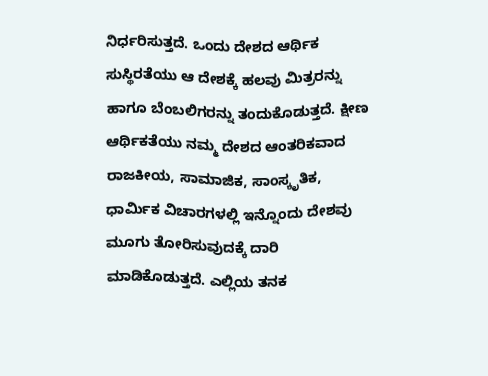ನಿರ್ಧರಿಸುತ್ತದೆ. ಒಂದು ದೇಶದ ಆರ್ಥಿಕ ಸುಸ್ಥಿರತೆಯು ಆ ದೇಶಕ್ಕೆ ಹಲವು ಮಿತ್ರರನ್ನು ಹಾಗೂ ಬೆಂಬಲಿಗರನ್ನು ತಂದುಕೊಡುತ್ತದೆ. ಕ್ಷೀಣ ಆರ್ಥಿಕತೆಯು ನಮ್ಮ ದೇಶದ ಆಂತರಿಕವಾದ ರಾಜಕೀಯ, ಸಾಮಾಜಿಕ, ಸಾಂಸ್ಕೃತಿಕ, ಧಾರ್ಮಿಕ ವಿಚಾರಗಳಲ್ಲಿ ಇನ್ನೊಂದು ದೇಶವು ಮೂಗು ತೋರಿಸುವುದಕ್ಕೆ ದಾರಿ ಮಾಡಿಕೊಡುತ್ತದೆ. ಎಲ್ಲಿಯ ತನಕ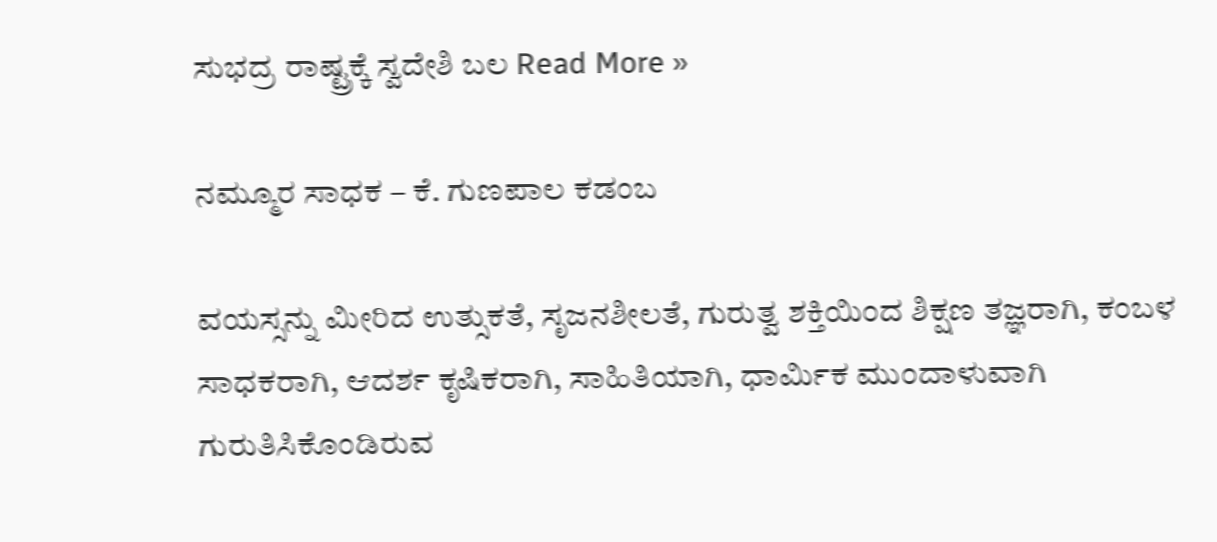ಸುಭದ್ರ ರಾಷ್ಟ್ರಕ್ಕೆ ಸ್ವದೇಶಿ ಬಲ Read More »

ನಮ್ಮೂರ ಸಾಧಕ – ಕೆ. ಗುಣಪಾಲ ಕಡಂಬ

ವಯಸ್ಸನ್ನು ಮೀರಿದ ಉತ್ಸುಕತೆ, ಸೃಜನಶೀಲತೆ, ಗುರುತ್ವ ಶಕ್ತಿಯಿಂದ ಶಿಕ್ಷಣ ತಜ್ಞರಾಗಿ, ಕಂಬಳ ಸಾಧಕರಾಗಿ, ಆದರ್ಶ ಕೃಷಿಕರಾಗಿ, ಸಾಹಿತಿಯಾಗಿ, ಧಾರ್ಮಿಕ ಮುಂದಾಳುವಾಗಿ ಗುರುತಿಸಿಕೊಂಡಿರುವ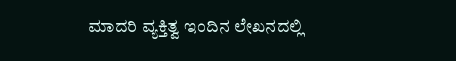ಮಾದರಿ ವ್ಯಕ್ತಿತ್ವ ಇಂದಿನ ಲೇಖನದಲ್ಲಿ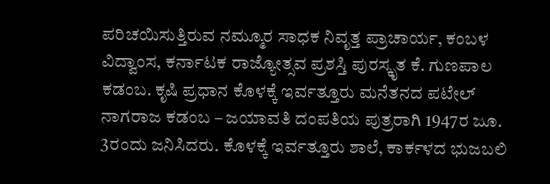ಪರಿಚಯಿಸುತ್ತಿರುವ ನಮ್ಮೂರ ಸಾಧಕ ನಿವೃತ್ತ ಪ್ರಾಚಾರ್ಯ, ಕಂಬಳ ವಿದ್ವಾಂಸ, ಕರ್ನಾಟಕ ರಾಜ್ಯೋತ್ಸವ ಪ್ರಶಸ್ತಿ ಪುರಸ್ಕೃತ ಕೆ. ಗುಣಪಾಲ ಕಡಂಬ. ಕೃಷಿ ಪ್ರಧಾನ ಕೊಳಕ್ಕೆ ಇರ್ವತ್ತೂರು ಮನೆತನದ ಪಟೇಲ್ ನಾಗರಾಜ ಕಡಂಬ – ಜಯಾವತಿ ದಂಪತಿಯ ಪುತ್ರರಾಗಿ 1947ರ ಜೂ. 3ರಂದು ಜನಿಸಿದರು. ಕೊಳಕ್ಕೆ ಇರ್ವತ್ತೂರು ಶಾಲೆ, ಕಾರ್ಕಳದ ಭುಜಬಲಿ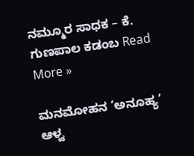ನಮ್ಮೂರ ಸಾಧಕ – ಕೆ. ಗುಣಪಾಲ ಕಡಂಬ Read More »

ಮನಮೋಹನ ‘ಅನೂಹ್ಯ’ ಆಳ್ವ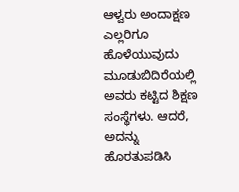ಆಳ್ವರು ಅಂದಾಕ್ಷಣ ಎಲ್ಲರಿಗೂ ಹೊಳೆಯುವುದು ಮೂಡುಬಿದಿರೆಯಲ್ಲಿ ಅವರು ಕಟ್ಟಿದ ಶಿಕ್ಷಣ ಸಂಸ್ಥೆಗಳು. ಆದರೆ, ಅದನ್ನು ಹೊರತುಪಡಿಸಿ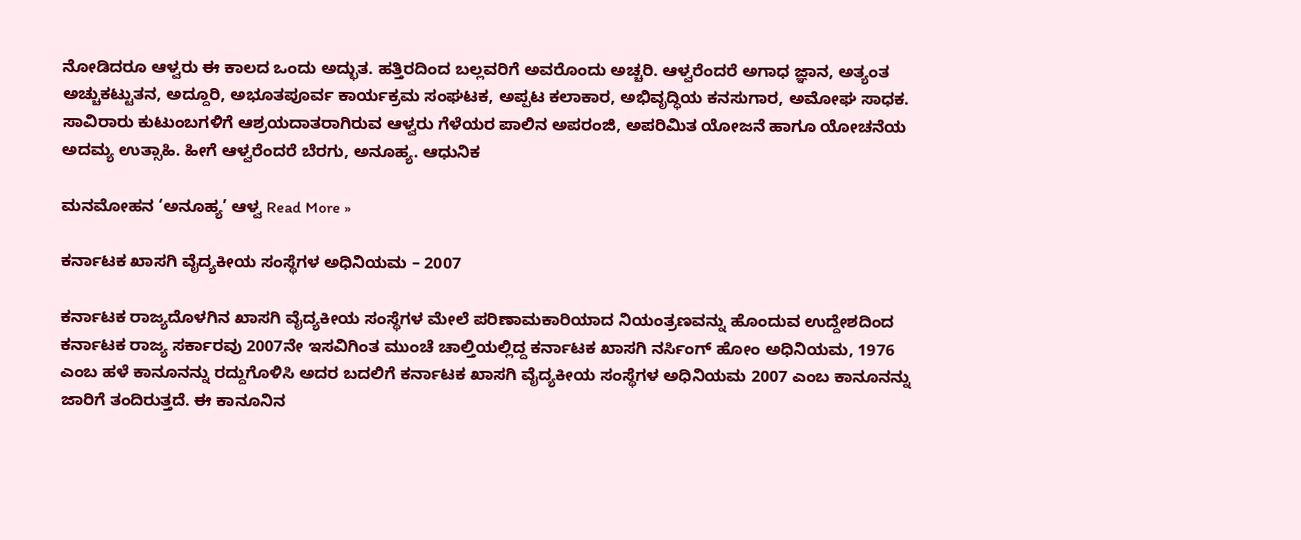ನೋಡಿದರೂ ಆಳ್ವರು ಈ ಕಾಲದ ಒಂದು ಅದ್ಭುತ. ಹತ್ತಿರದಿಂದ ಬಲ್ಲವರಿಗೆ ಅವರೊಂದು ಅಚ್ಚರಿ. ಆಳ್ವರೆಂದರೆ ಅಗಾಧ ಜ್ಞಾನ, ಅತ್ಯಂತ ಅಚ್ಚುಕಟ್ಟುತನ, ಅದ್ದೂರಿ, ಅಭೂತಪೂರ್ವ ಕಾರ್ಯಕ್ರಮ ಸಂಘಟಕ, ಅಪ್ಪಟ ಕಲಾಕಾರ, ಅಭಿವೃದ್ಧಿಯ ಕನಸುಗಾರ, ಅಮೋಘ ಸಾಧಕ. ಸಾವಿರಾರು ಕುಟುಂಬಗಳಿಗೆ ಆಶ್ರಯದಾತರಾಗಿರುವ ಆಳ್ವರು ಗೆಳೆಯರ ಪಾಲಿನ ಅಪರಂಜಿ, ಅಪರಿಮಿತ ಯೋಜನೆ ಹಾಗೂ ಯೋಚನೆಯ ಅದಮ್ಯ ಉತ್ಸಾಹಿ. ಹೀಗೆ ಆಳ್ವರೆಂದರೆ ಬೆರಗು, ಅನೂಹ್ಯ. ಆಧುನಿಕ

ಮನಮೋಹನ ‘ಅನೂಹ್ಯ’ ಆಳ್ವ Read More »

ಕರ್ನಾಟಕ ಖಾಸಗಿ ವೈದ್ಯಕೀಯ ಸಂಸ್ಥೆಗಳ ಅಧಿನಿಯಮ – 2007

ಕರ್ನಾಟಕ ರಾಜ್ಯದೊಳಗಿನ ಖಾಸಗಿ ವೈದ್ಯಕೀಯ ಸಂಸ್ಥೆಗಳ ಮೇಲೆ ಪರಿಣಾಮಕಾರಿಯಾದ ನಿಯಂತ್ರಣವನ್ನು ಹೊಂದುವ ಉದ್ದೇಶದಿಂದ ಕರ್ನಾಟಕ ರಾಜ್ಯ ಸರ್ಕಾರವು 2007ನೇ ಇಸವಿಗಿಂತ ಮುಂಚೆ ಚಾಲ್ತಿಯಲ್ಲಿದ್ದ ಕರ್ನಾಟಕ ಖಾಸಗಿ ನರ್ಸಿಂಗ್ ಹೋಂ ಅಧಿನಿಯಮ, 1976 ಎಂಬ ಹಳೆ ಕಾನೂನನ್ನು ರದ್ದುಗೊಳಿಸಿ ಅದರ ಬದಲಿಗೆ ಕರ್ನಾಟಕ ಖಾಸಗಿ ವೈದ್ಯಕೀಯ ಸಂಸ್ಥೆಗಳ ಅಧಿನಿಯಮ 2007 ಎಂಬ ಕಾನೂನನ್ನು ಜಾರಿಗೆ ತಂದಿರುತ್ತದೆ. ಈ ಕಾನೂನಿನ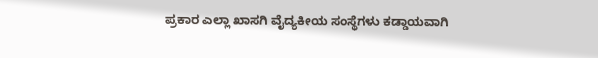ಪ್ರಕಾರ ಎಲ್ಲಾ ಖಾಸಗಿ ವೈದ್ಯಕೀಯ ಸಂಸ್ಥೆಗಳು ಕಡ್ಡಾಯವಾಗಿ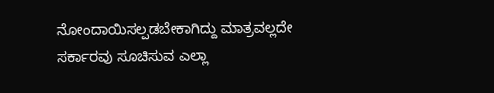ನೋಂದಾಯಿಸಲ್ಪಡಬೇಕಾಗಿದ್ದು ಮಾತ್ರವಲ್ಲದೇ ಸರ್ಕಾರವು ಸೂಚಿಸುವ ಎಲ್ಲಾ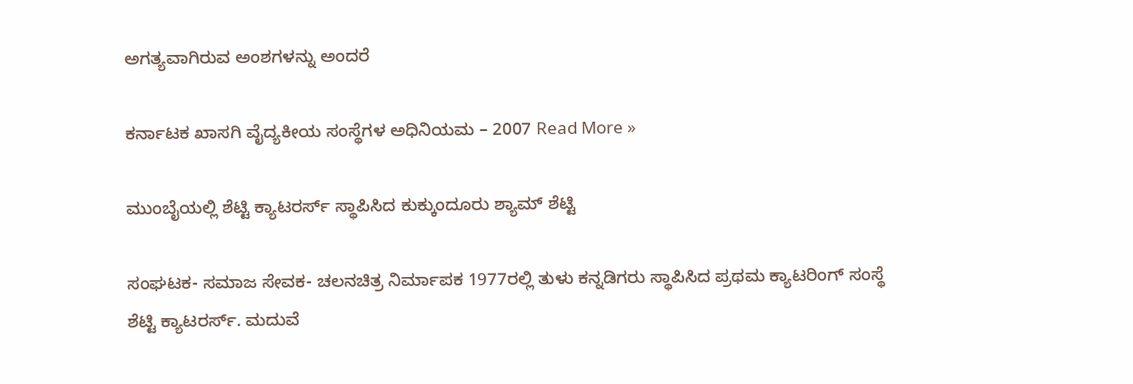ಅಗತ್ಯವಾಗಿರುವ ಅಂಶಗಳನ್ನು ಅಂದರೆ

ಕರ್ನಾಟಕ ಖಾಸಗಿ ವೈದ್ಯಕೀಯ ಸಂಸ್ಥೆಗಳ ಅಧಿನಿಯಮ – 2007 Read More »

ಮುಂಬೈಯಲ್ಲಿ ಶೆಟ್ಟಿ ಕ್ಯಾಟರರ್ಸ್ ಸ್ಥಾಪಿಸಿದ ಕುಕ್ಕುಂದೂರು ಶ್ಯಾಮ್ ಶೆಟ್ಟಿ

ಸಂಘಟಕ- ಸಮಾಜ ಸೇವಕ- ಚಲನಚಿತ್ರ ನಿರ್ಮಾಪಕ 1977ರಲ್ಲಿ ತುಳು ಕನ್ನಡಿಗರು ಸ್ಥಾಪಿಸಿದ ಪ್ರಥಮ ಕ್ಯಾಟರಿಂಗ್‌ ಸಂಸ್ಥೆ ಶೆಟ್ಟಿ ಕ್ಯಾಟರರ್ಸ್. ಮದುವೆ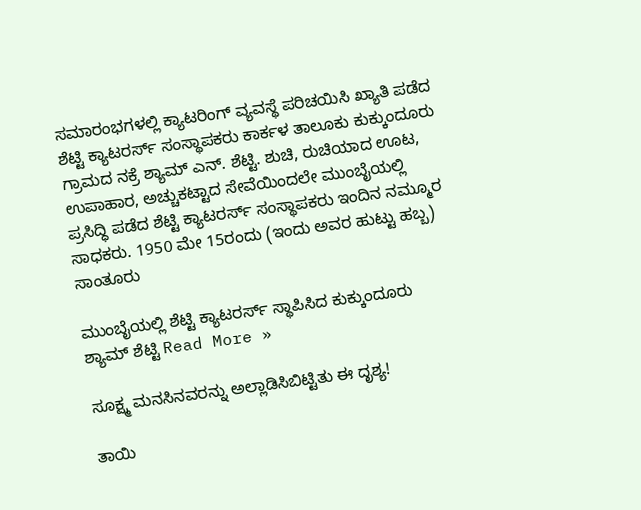ಸಮಾರಂಭಗಳಲ್ಲಿ ಕ್ಯಾಟರಿಂಗ್‌ ವ್ಯವಸ್ಥೆ ಪರಿಚಯಿಸಿ ಖ್ಯಾತಿ ಪಡೆದ ಶೆಟ್ಟಿ ಕ್ಯಾಟರರ್ಸ್‌ ಸಂಸ್ಥಾಪಕರು ಕಾರ್ಕಳ ತಾಲೂಕು ಕುಕ್ಕುಂದೂರು ಗ್ರಾಮದ ನಕ್ರೆ ಶ್ಯಾಮ್‌ ಎನ್. ಶೆಟ್ಟಿ. ಶುಚಿ, ರುಚಿಯಾದ ಊಟ, ಉಪಾಹಾರ, ಅಚ್ಚುಕಟ್ಟಾದ ಸೇವೆಯಿಂದಲೇ ಮುಂಬೈಯಲ್ಲಿ ಪ್ರಸಿದ್ಧಿ ಪಡೆದ ಶೆಟ್ಟಿ ಕ್ಯಾಟರರ್ಸ್‌ ಸಂಸ್ಥಾಪಕರು ಇಂದಿನ ನಮ್ಮೂರ ಸಾಧಕರು. 1950 ಮೇ 15ರಂದು (ಇಂದು ಅವರ ಹುಟ್ಟು ಹಬ್ಬ) ಸಾಂತೂರು

ಮುಂಬೈಯಲ್ಲಿ ಶೆಟ್ಟಿ ಕ್ಯಾಟರರ್ಸ್ ಸ್ಥಾಪಿಸಿದ ಕುಕ್ಕುಂದೂರು ಶ್ಯಾಮ್ ಶೆಟ್ಟಿ Read More »

ಸೂಕ್ಷ್ಮ ಮನಸಿನವರನ್ನು ಅಲ್ಲಾಡಿಸಿಬಿಟ್ಟಿತು ಈ ದೃಶ್ಯ!

ತಾಯಿ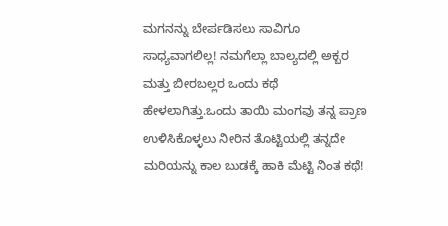ಮಗನನ್ನು ಬೇರ್ಪಡಿಸಲು ಸಾವಿಗೂ ಸಾಧ್ಯವಾಗಲಿಲ್ಲ! ನಮಗೆಲ್ಲಾ ಬಾಲ್ಯದಲ್ಲಿ ಅಕ್ಬರ ಮತ್ತು ಬೀರಬಲ್ಲರ ಒಂದು ಕಥೆ ಹೇಳಲಾಗಿತ್ತು.ಒಂದು ತಾಯಿ ಮಂಗವು ತನ್ನ ಪ್ರಾಣ ಉಳಿಸಿಕೊಳ್ಳಲು ನೀರಿನ ತೊಟ್ಟಿಯಲ್ಲಿ ತನ್ನದೇ ಮರಿಯನ್ನು ಕಾಲ ಬುಡಕ್ಕೆ ಹಾಕಿ ಮೆಟ್ಟಿ ನಿಂತ ಕಥೆ!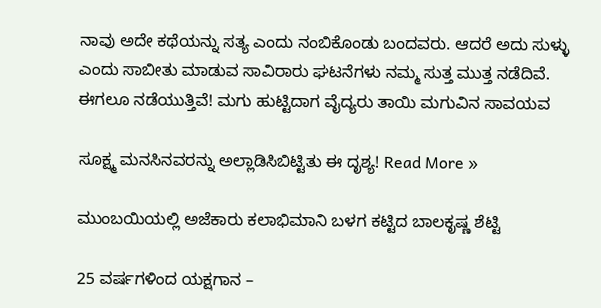ನಾವು ಅದೇ ಕಥೆಯನ್ನು ಸತ್ಯ ಎಂದು ನಂಬಿಕೊಂಡು ಬಂದವರು. ಆದರೆ ಅದು ಸುಳ್ಳು ಎಂದು ಸಾಬೀತು ಮಾಡುವ ಸಾವಿರಾರು ಘಟನೆಗಳು ನಮ್ಮ ಸುತ್ತ ಮುತ್ತ ನಡೆದಿವೆ. ಈಗಲೂ ನಡೆಯುತ್ತಿವೆ! ಮಗು ಹುಟ್ಟಿದಾಗ ವೈದ್ಯರು ತಾಯಿ ಮಗುವಿನ ಸಾವಯವ

ಸೂಕ್ಷ್ಮ ಮನಸಿನವರನ್ನು ಅಲ್ಲಾಡಿಸಿಬಿಟ್ಟಿತು ಈ ದೃಶ್ಯ! Read More »

ಮುಂಬಯಿಯಲ್ಲಿ ಅಜೆಕಾರು ಕಲಾಭಿಮಾನಿ ಬಳಗ ಕಟ್ಟಿದ ಬಾಲಕೃಷ್ಣ ಶೆಟ್ಟಿ

25 ವರ್ಷಗಳಿಂದ ಯಕ್ಷಗಾನ –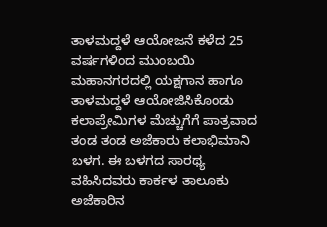ತಾಳಮದ್ದಳೆ ಆಯೋಜನೆ ಕಳೆದ 25 ವರ್ಷಗಳಿಂದ ಮುಂಬಯಿ ಮಹಾನಗರದಲ್ಲಿ ಯಕ್ಷಗಾನ ಹಾಗೂ ತಾಳಮದ್ದಳೆ ಆಯೋಜಿಸಿಕೊಂಡು ಕಲಾಪ್ರೇಮಿಗಳ ಮೆಚ್ಚುಗೆಗೆ ಪಾತ್ರವಾದ ತಂಡ ತಂಡ ಅಜೆಕಾರು ಕಲಾಭಿಮಾನಿ ಬಳಗ. ಈ ಬಳಗದ ಸಾರಥ್ಯ ವಹಿಸಿದವರು ಕಾರ್ಕಳ ತಾಲೂಕು ಅಜೆಕಾರಿನ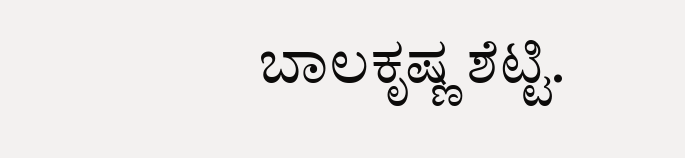ಬಾಲಕೃಷ್ಣ ಶೆಟ್ಟಿ.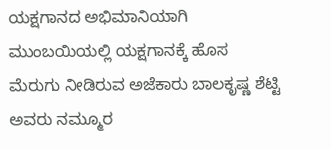ಯಕ್ಷಗಾನದ ಅಭಿಮಾನಿಯಾಗಿ ಮುಂಬಯಿಯಲ್ಲಿ ಯಕ್ಷಗಾನಕ್ಕೆ ಹೊಸ ಮೆರುಗು ನೀಡಿರುವ ಅಜೆಕಾರು ಬಾಲಕೃಷ್ಣ ಶೆಟ್ಟಿ ಅವರು ನಮ್ಮೂರ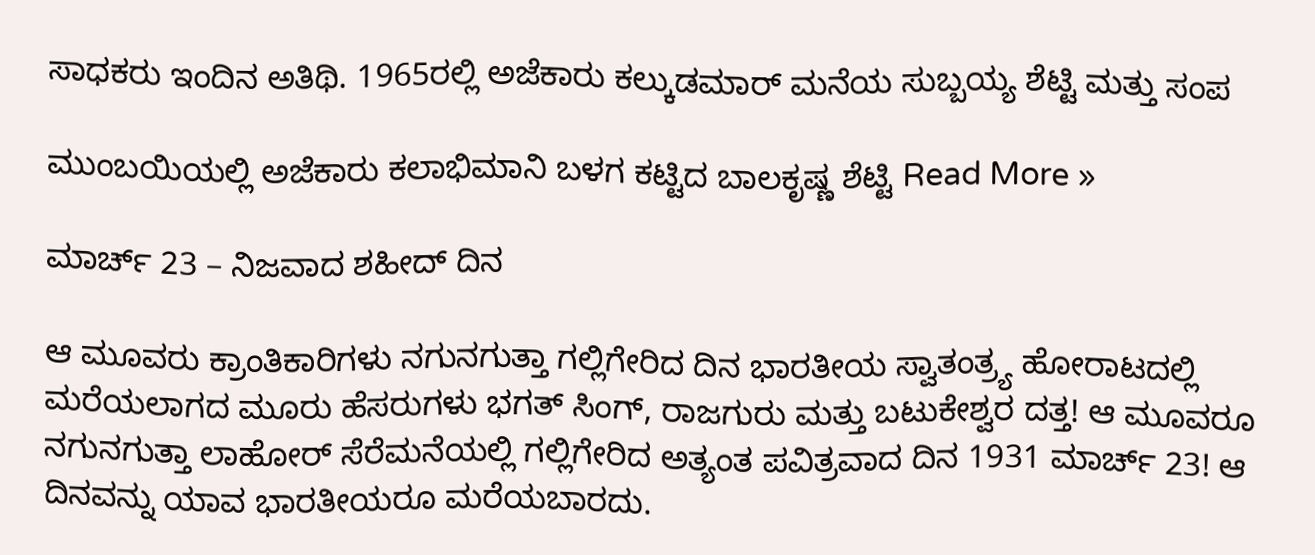ಸಾಧಕರು ಇಂದಿನ ಅತಿಥಿ. 1965ರಲ್ಲಿ ಅಜೆಕಾರು ಕಲ್ಕುಡಮಾರ್ ಮನೆಯ ಸುಬ್ಬಯ್ಯ ಶೆಟ್ಟಿ ಮತ್ತು ಸಂಪ

ಮುಂಬಯಿಯಲ್ಲಿ ಅಜೆಕಾರು ಕಲಾಭಿಮಾನಿ ಬಳಗ ಕಟ್ಟಿದ ಬಾಲಕೃಷ್ಣ ಶೆಟ್ಟಿ Read More »

ಮಾರ್ಚ್ 23 – ನಿಜವಾದ ಶಹೀದ್ ದಿನ

ಆ ಮೂವರು ಕ್ರಾಂತಿಕಾರಿಗಳು ನಗುನಗುತ್ತಾ ಗಲ್ಲಿಗೇರಿದ ದಿನ ಭಾರತೀಯ ಸ್ವಾತಂತ್ರ್ಯ ಹೋರಾಟದಲ್ಲಿ ಮರೆಯಲಾಗದ ಮೂರು ಹೆಸರುಗಳು ಭಗತ್ ಸಿಂಗ್, ರಾಜಗುರು ಮತ್ತು ಬಟುಕೇಶ್ವರ ದತ್ತ! ಆ ಮೂವರೂ ನಗುನಗುತ್ತಾ ಲಾಹೋರ್ ಸೆರೆಮನೆಯಲ್ಲಿ ಗಲ್ಲಿಗೇರಿದ ಅತ್ಯಂತ ಪವಿತ್ರವಾದ ದಿನ 1931 ಮಾರ್ಚ್ 23! ಆ ದಿನವನ್ನು ಯಾವ ಭಾರತೀಯರೂ ಮರೆಯಬಾರದು.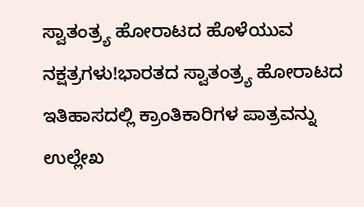ಸ್ವಾತಂತ್ರ್ಯ ಹೋರಾಟದ ಹೊಳೆಯುವ ನಕ್ಷತ್ರಗಳು!ಭಾರತದ ಸ್ವಾತಂತ್ರ್ಯ ಹೋರಾಟದ ಇತಿಹಾಸದಲ್ಲಿ ಕ್ರಾಂತಿಕಾರಿಗಳ ಪಾತ್ರವನ್ನು ಉಲ್ಲೇಖ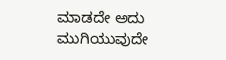ಮಾಡದೇ ಅದು ಮುಗಿಯುವುದೇ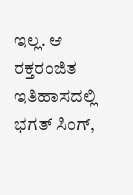ಇಲ್ಲ. ಆ ರಕ್ತರಂಜಿತ ಇತಿಹಾಸದಲ್ಲಿ ಭಗತ್ ಸಿಂಗ್,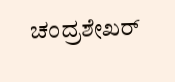ಚಂದ್ರಶೇಖರ್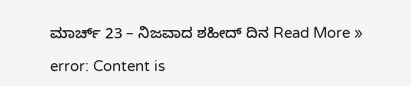ಮಾರ್ಚ್ 23 – ನಿಜವಾದ ಶಹೀದ್ ದಿನ Read More »

error: Content is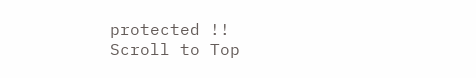protected !!
Scroll to Top